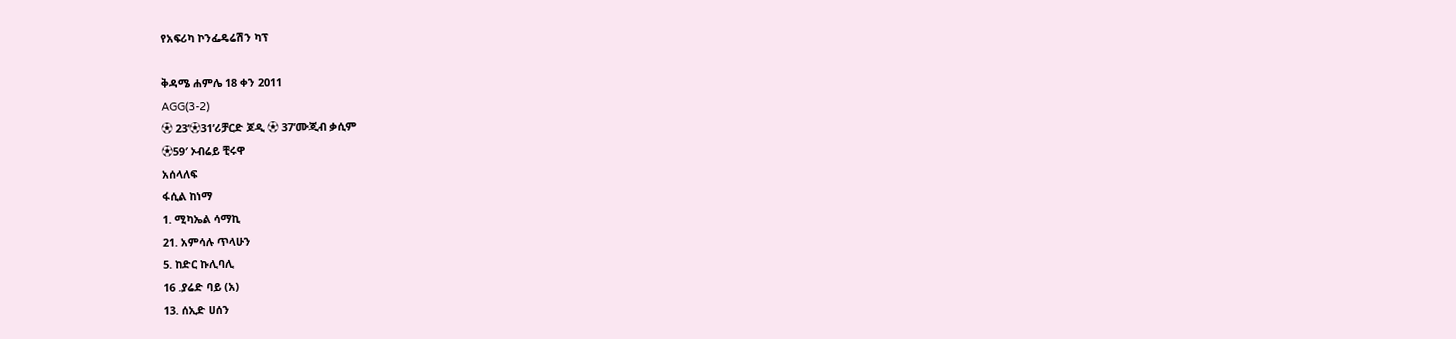የአፍሪካ ኮንፌዴሬሽን ካፕ

ቅዳሜ ሐምሌ 18 ቀን 2011
AGG(3-2)
⚽ 23’⚽31’ሪቻርድ ጆዲ ⚽ 37’ሙጂብ ቃሲም
⚽59′ ኦብሬይ ቺሩዋ
አሰላለፍ
ፋሲል ከነማ
1. ሚካኤል ሳማኪ
21. አምሳሉ ጥላሁን
5. ከድር ኩሊባሊ
16 .ያሬድ ባይ (አ)
13. ሰኢድ ሀሰን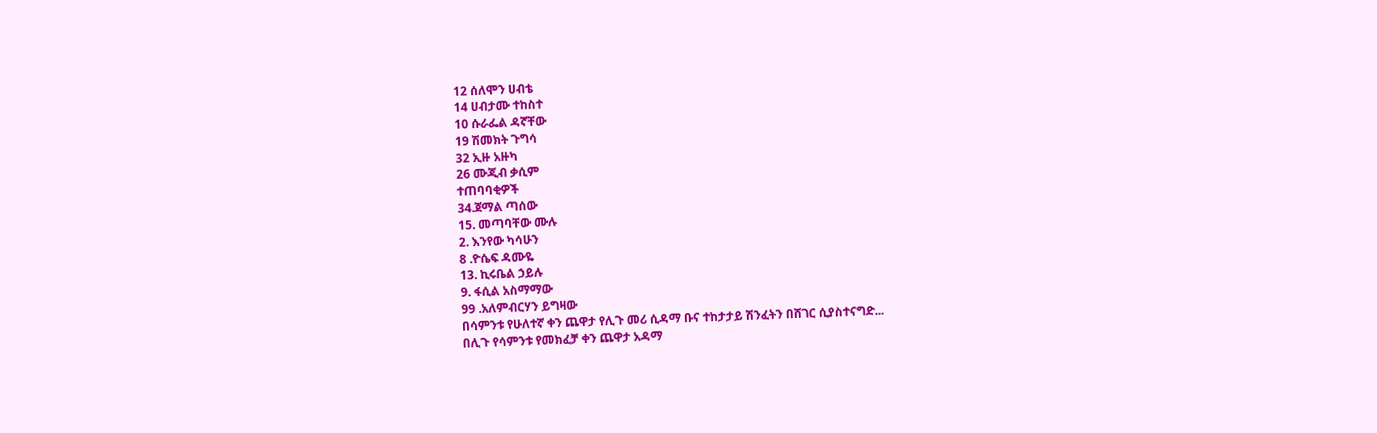12 ሰለሞን ሀብቴ
14 ሀብታሙ ተከስተ
10 ሱራፌል ዳኛቸው
19 ሽመክት ጉግሳ
32 ኢዙ አዙካ
26 ሙጂብ ቃሲም
ተጠባባቂዎች
34.ጀማል ጣሰው
15. መጣባቸው ሙሉ
2. እንየው ካሳሁን
8 .ዮሴፍ ዳሙዬ
13. ኪሩቤል ኃይሉ
9. ፋሲል አስማማው
99 .አለምብርሃን ይግዛው
በሳምንቱ የሁለተኛ ቀን ጨዋታ የሊጉ መሪ ሲዳማ ቡና ተከታታይ ሽንፈትን በሸገር ሲያስተናግድ...
በሊጉ የሳምንቱ የመክፈቻ ቀን ጨዋታ አዳማ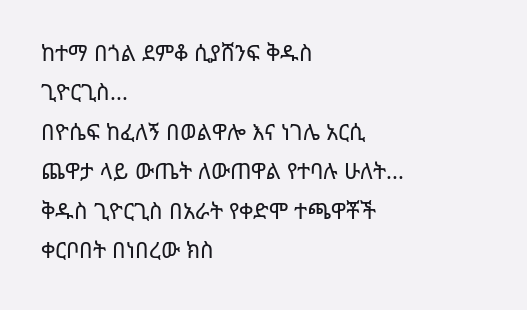ከተማ በጎል ደምቆ ሲያሸንፍ ቅዱስ ጊዮርጊስ...
በዮሴፍ ከፈለኝ በወልዋሎ እና ነገሌ አርሲ ጨዋታ ላይ ውጤት ለውጠዋል የተባሉ ሁለት...
ቅዱስ ጊዮርጊስ በአራት የቀድሞ ተጫዋቾች ቀርቦበት በነበረው ክስ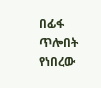በፊፋ ጥሎበት የነበረው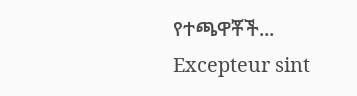የተጫዋቾች...
Excepteur sint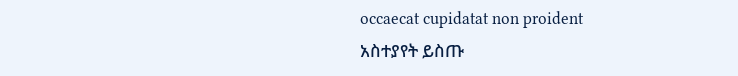occaecat cupidatat non proident
አስተያየት ይስጡ